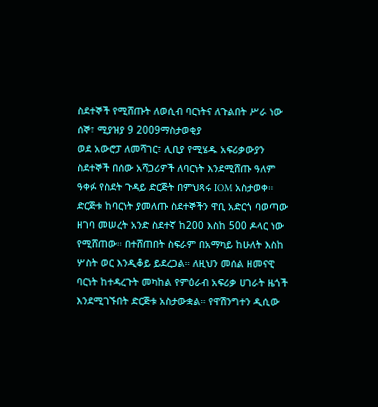ስደተኞች የሚሸጡት ለወሲብ ባርነትና ለጉልበት ሥራ ነው
ሰኞ፣ ሚያዝያ 9 2009ማስታወቂያ
ወደ አውሮፓ ለመሻገር፣ ሊቢያ የሚሄዱ አፍሪቃውያን ስደተኞች በሰው አሻጋሪዎች ለባርነት እንደሚሸጡ ዓለም ዓቀፉ የስደት ጉዳይ ድርጅት በምህጻሩ IOM አስታወቀ። ድርጅቱ ከባርነት ያመለጡ ስደተኞችን ዋቢ አድርጎ ባወጣው ዘገባ መሠረት አንድ ስደተኛ ከ200 እስከ 500 ዶላር ነው የሚሸጠው። በተሸጠበት ስፍራም በአማካይ ከሁለት እስከ ሦስት ወር እንዲቆይ ይደረጋል። ለዚህን መሰል ዘመናዊ ባርነት ከተዳረጉት መካከል የምዕራብ አፍሪቃ ሀገራት ዜጎች እንደሚገኙበት ድርጅቱ አስታውቋል። የዋሽንግተን ዲሲው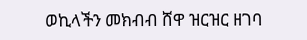ወኪላችን መክብብ ሸዋ ዝርዝር ዘገባ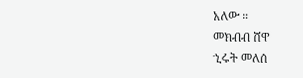አለው ።
መክብብ ሸዋ
ኂሩት መለሰ